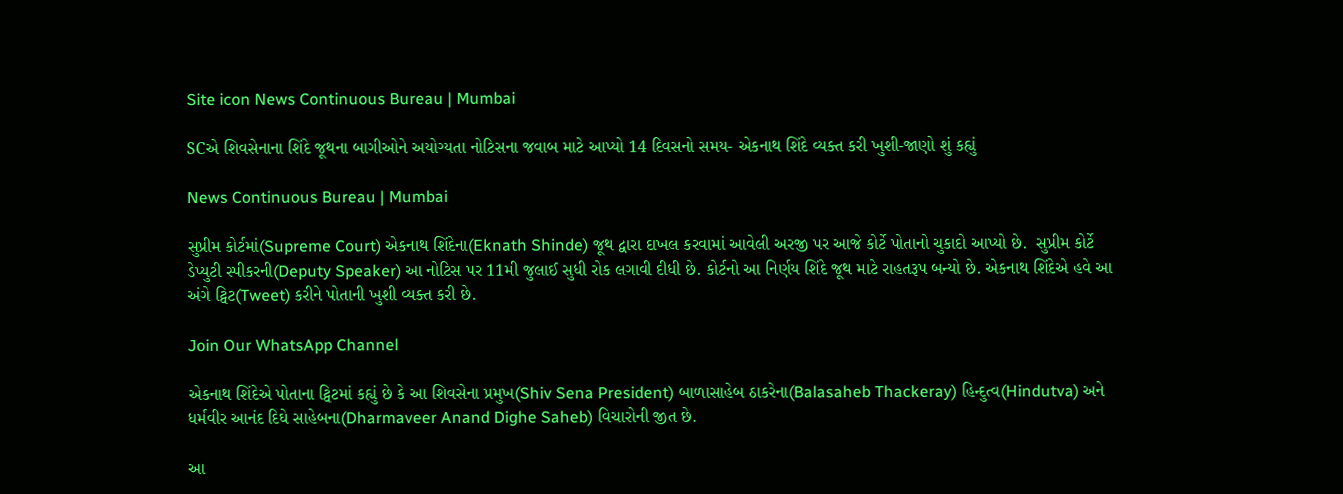Site icon News Continuous Bureau | Mumbai

SCએ શિવસેનાના શિંદે જૂથના બાગીઓને અયોગ્યતા નોટિસના જવાબ માટે આપ્યો 14 દિવસનો સમય- એકનાથ શિંદે વ્યક્ત કરી ખુશી-જાણો શું કહ્યું

News Continuous Bureau | Mumbai

સુપ્રીમ કોર્ટમાં(Supreme Court) એકનાથ શિંદેના(Eknath Shinde) જૂથ દ્વારા દાખલ કરવામાં આવેલી અરજી પર આજે કોર્ટે પોતાનો ચુકાદો આપ્યો છે.  સુપ્રીમ કોર્ટે ડેપ્યુટી સ્પીકરની(Deputy Speaker) આ નોટિસ પર 11મી જુલાઈ સુધી રોક લગાવી દીધી છે. કોર્ટનો આ નિર્ણય શિંદે જૂથ માટે રાહતરૂપ બન્યો છે. એકનાથ શિંદેએ હવે આ અંગે ટ્વિટ(Tweet) કરીને પોતાની ખુશી વ્યક્ત કરી છે.

Join Our WhatsApp Channel

એકનાથ શિંદેએ પોતાના ટ્વિટમાં કહ્યું છે કે આ શિવસેના પ્રમુખ(Shiv Sena President) બાળાસાહેબ ઠાકરેના(Balasaheb Thackeray) હિન્દુત્વ(Hindutva) અને ધર્મવીર આનંદ દિઘે સાહેબના(Dharmaveer Anand Dighe Saheb) વિચારોની જીત છે.

આ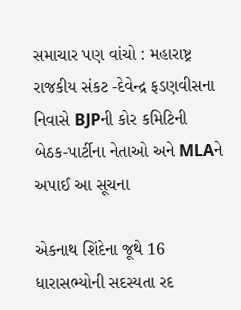સમાચાર પણ વાંચો : મહારાષ્ટ્ર રાજકીય સંકટ -દેવેન્દ્ર ફડણવીસના નિવાસે BJPની કોર કમિટિની બેઠક-પાર્ટીના નેતાઓ અને MLAને અપાઈ આ સૂચના

એકનાથ શિંદેના જૂથે 16 ધારાસભ્યોની સદસ્યતા રદ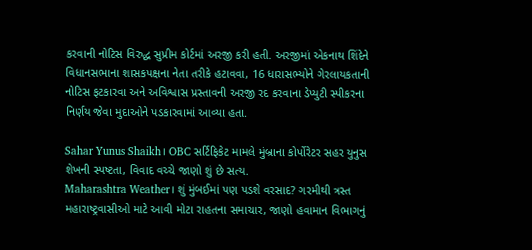કરવાની નોટિસ વિરુદ્ધ સુપ્રીમ કોર્ટમાં અરજી કરી હતી. અરજીમાં એકનાથ શિંદેને વિધાનસભાના શાસકપક્ષના નેતા તરીકે હટાવવા, 16 ધારાસભ્યોને ગેરલાયકતાની નોટિસ ફટકારવા અને અવિશ્વાસ પ્રસ્તાવની અરજી રદ કરવાના ડેપ્યુટી સ્પીકરના નિર્ણય જેવા મુદાઓને પડકારવામાં આવ્યા હતા.

Sahar Yunus Shaikh। OBC સર્ટિફિકેટ મામલે મુંબ્રાના કોર્પોરેટર સહર યુનુસ શેખની સ્પષ્ટતા, વિવાદ વચ્ચે જાણો શું છે સત્ય.
Maharashtra Weather। શું મુંબઈમાં પણ પડશે વરસાદ? ગરમીથી ત્રસ્ત મહારાષ્ટ્રવાસીઓ માટે આવી મોટા રાહતના સમાચાર, જાણો હવામાન વિભાગનું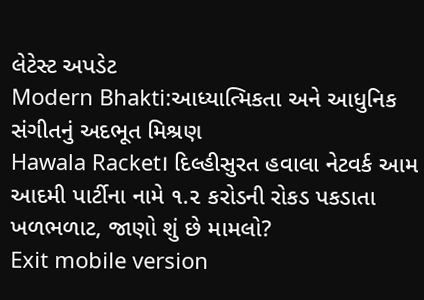લેટેસ્ટ અપડેટ
Modern Bhakti:આધ્યાત્મિકતા અને આધુનિક સંગીતનું અદભૂત મિશ્રણ
Hawala Racket। દિલ્હીસુરત હવાલા નેટવર્ક આમ આદમી પાર્ટીના નામે ૧.૨ કરોડની રોકડ પકડાતા ખળભળાટ, જાણો શું છે મામલો?
Exit mobile version